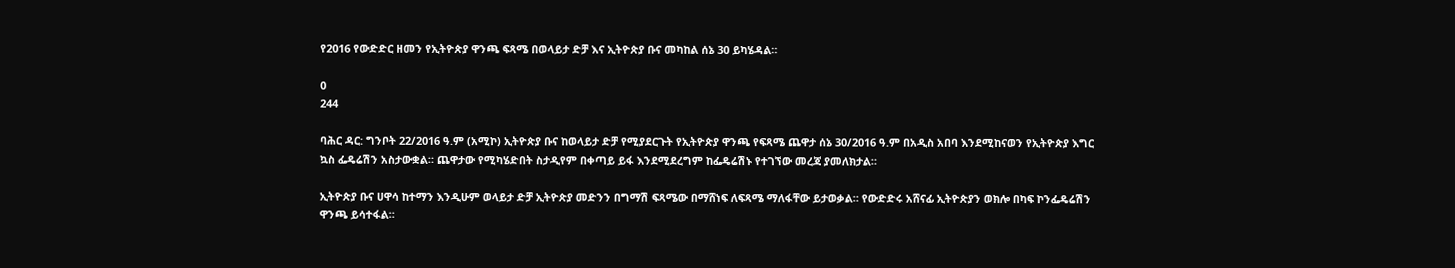የ2016 የውድድር ዘመን የኢትዮጵያ ዋንጫ ፍጻሜ በወላይታ ድቻ እና ኢትዮጵያ ቡና መካከል ሰኔ 30 ይካሄዳል።

0
244

ባሕር ዳር: ግንቦት 22/2016 ዓ.ም (አሚኮ) ኢትዮጵያ ቡና ከወላይታ ድቻ የሚያደርጉት የኢትዮጵያ ዋንጫ የፍጻሜ ጨዋታ ሰኔ 30/2016 ዓ.ም በአዲስ አበባ እንደሚከናወን የኢትዮጵያ እግር ኳስ ፌዴሬሽን አስታውቋል። ጨዋታው የሚካሄድበት ስታዲየም በቀጣይ ይፋ እንደሚደረግም ከፌዴሬሽኑ የተገኘው መረጃ ያመለክታል።

ኢትዮጵያ ቡና ሀዋሳ ከተማን እንዲሁም ወላይታ ድቻ ኢትዮጵያ መድንን በግማሽ ፍጻሜው በማሸነፍ ለፍጻሜ ማለፋቸው ይታወቃል። የውድድሩ አሸናፊ ኢትዮጵያን ወክሎ በካፍ ኮንፌዴሬሽን ዋንጫ ይሳተፋል።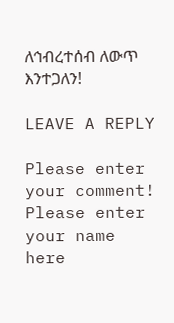ለኅብረተሰብ ለውጥ እንተጋለን!

LEAVE A REPLY

Please enter your comment!
Please enter your name here